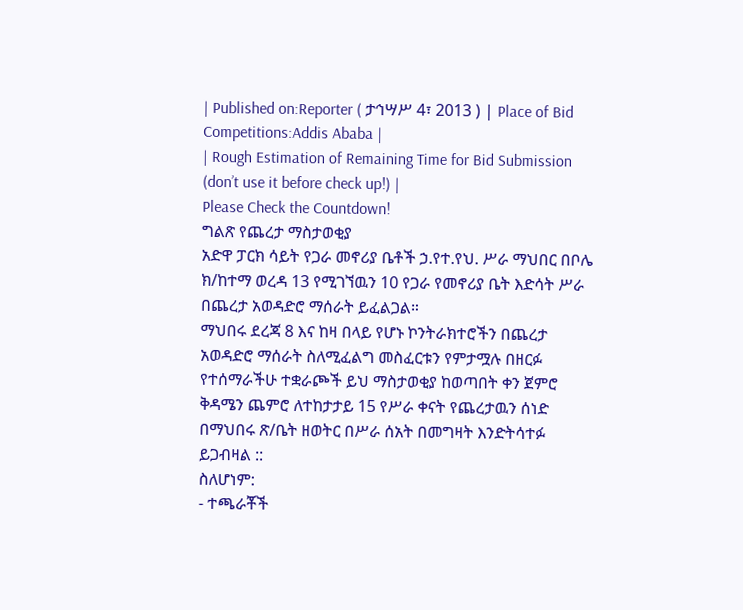| Published on:Reporter ( ታኅሣሥ 4፣ 2013 ) | Place of Bid Competitions:Addis Ababa |
| Rough Estimation of Remaining Time for Bid Submission (don’t use it before check up!) |
Please Check the Countdown!
ግልጽ የጨረታ ማስታወቂያ
አድዋ ፓርክ ሳይት የጋራ መኖሪያ ቤቶች ኃ.የተ.የህ. ሥራ ማህበር በቦሌ ክ/ከተማ ወረዳ 13 የሚገኘዉን 10 የጋራ የመኖሪያ ቤት እድሳት ሥራ በጨረታ አወዳድሮ ማሰራት ይፈልጋል።
ማህበሩ ደረጃ 8 እና ከዛ በላይ የሆኑ ኮንትራክተሮችን በጨረታ አወዳድሮ ማሰራት ስለሚፈልግ መስፈርቱን የምታሟሉ በዘርፉ የተሰማራችሁ ተቋራጮች ይህ ማስታወቂያ ከወጣበት ቀን ጀምሮ ቅዳሜን ጨምሮ ለተከታታይ 15 የሥራ ቀናት የጨረታዉን ሰነድ በማህበሩ ጽ/ቤት ዘወትር በሥራ ሰአት በመግዛት እንድትሳተፉ ይጋብዛል ::
ስለሆነም:
- ተጫራቾች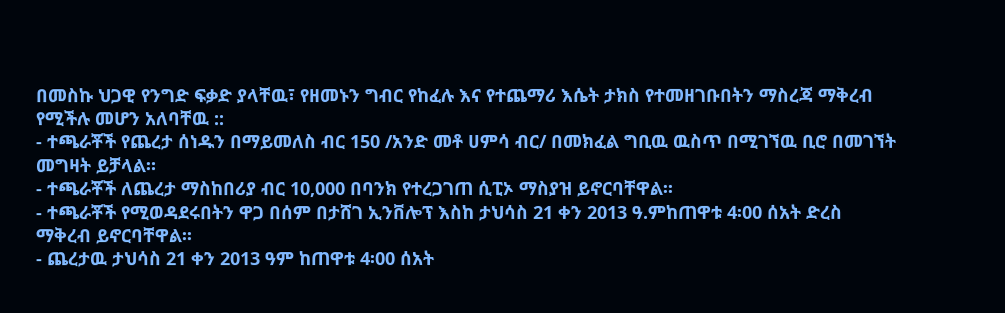በመስኩ ህጋዊ የንግድ ፍቃድ ያላቸዉ፣ የዘመኑን ግብር የከፈሉ እና የተጨማሪ እሴት ታክስ የተመዘገቡበትን ማስረጃ ማቅረብ የሚችሉ መሆን አለባቸዉ ::
- ተጫራቾች የጨረታ ሰነዱን በማይመለስ ብር 150 /አንድ መቶ ሀምሳ ብር/ በመክፈል ግቢዉ ዉስጥ በሚገኘዉ ቢሮ በመገኘት መግዛት ይቻላል።
- ተጫራቾች ለጨረታ ማስከበሪያ ብር 10,000 በባንክ የተረጋገጠ ሲፒኦ ማስያዝ ይኖርባቸዋል፡፡
- ተጫራቾች የሚወዳደሩበትን ዋጋ በሰም በታሸገ ኢንቨሎፕ እስከ ታህሳስ 21 ቀን 2013 ዓ.ምከጠዋቱ 4፡00 ሰአት ድረስ ማቅረብ ይኖርባቸዋል፡፡
- ጨረታዉ ታህሳስ 21 ቀን 2013 ዓም ከጠዋቱ 4፡00 ሰአት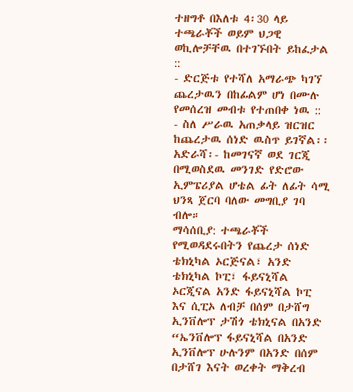ተዘግቶ በእለቱ 4፡30 ላይ ተጫራቾች ወይም ህጋዊ ወኪሎቻቸዉ በተገኙበት ይከፈታል ::
- ድርጅቱ የተሻለ አማራጭ ካገኘ ጨረታዉን በከፊልም ሆነ በሙሉ የመሰረዝ መብቱ የተጠበቀ ነዉ ::
- ስለ ሥራዉ አጠቃላይ ዝርዝር ከጨረታዉ ሰነድ ዉስጥ ይገኛል፡፡
አድራሻ፡- ከመገናኛ ወደ ገርጂ በሚወስደዉ መንገድ የድሮው ኢምፔሪያል ሆቴል ፊት ለፊት ሳሚ ህንጻ ጀርባ ባለው መግቢያ ገባ ብሎ።
ማሳሰቢያ: ተጫራቾች የሚወዳደሩበትን የጨረታ ሰነድ ቴክኒካል ኦርጅናል፣ አንድ ቴክኒካል ኮፒ፣ ፋይናኒሻል ኦርጂናል አንድ ፋይናኒሻል ኮፒ እና ሲፒኦ ለብቻ በሰም በታሸግ ኢንቨሎፕ ታሽጎ ቴክኒናል በአንድ “ኤንቨሎፕ ፋይናኒሻል በአንድ ኢንቨሎፕ ሁሉንም በአንድ በሰም በታሸገ እናት ወረቀት ማቅረብ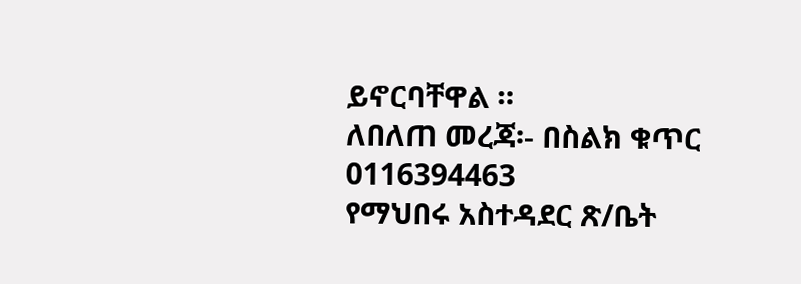ይኖርባቸዋል ።
ለበለጠ መረጃ፡- በስልክ ቁጥር 0116394463
የማህበሩ አስተዳደር ጽ/ቤት